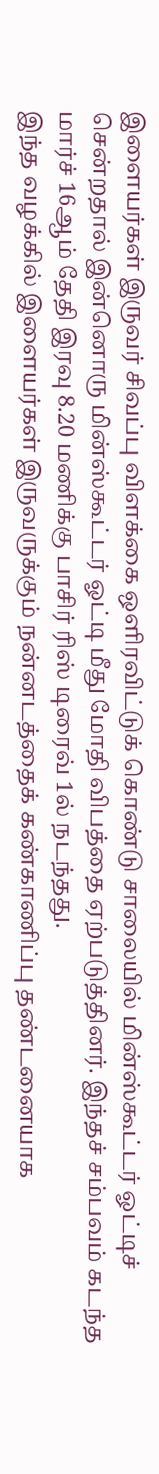இளையர்கள் இருவர் சிவப்பு விளக்கை ஒளிரவிட்டுக் கொண்டு சாலையில் மின்ஸ்கூட்டர் ஓட்டிச் சென்றதால் இன்னொரு மின்ஸ்கூட்டர் ஓட்டி மீது மோதி விபத்தை ஏற்படுத்தினர். இந்தச் சம்பவம் கடந்த மார்ச் 16ஆம் தேதி இரவு 8.20 மணிக்கு பாசிர் ரிஸ் டிரைவ் 1ல் நடந்தது.
இந்த வழக்கில் இளையர்கள் இருவருக்கும் நன்னடத்தைக் கண்காணிப்பு தண்டனையாக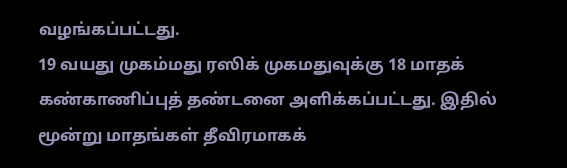வழங்கப்பட்டது.
19 வயது முகம்மது ரஸிக் முகமதுவுக்கு 18 மாதக் கண்காணிப்புத் தண்டனை அளிக்கப்பட்டது. இதில் மூன்று மாதங்கள் தீவிரமாகக்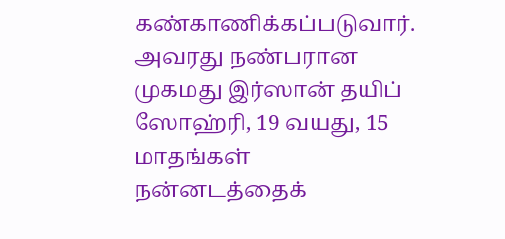கண்காணிக்கப்படுவார். அவரது நண்பரான முகமது இர்ஸான் தயிப் ஸோஹ்ரி, 19 வயது, 15 மாதங்கள் நன்னடத்தைக்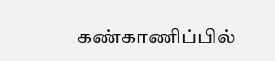கண்காணிப்பில்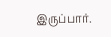இருப்பார்.